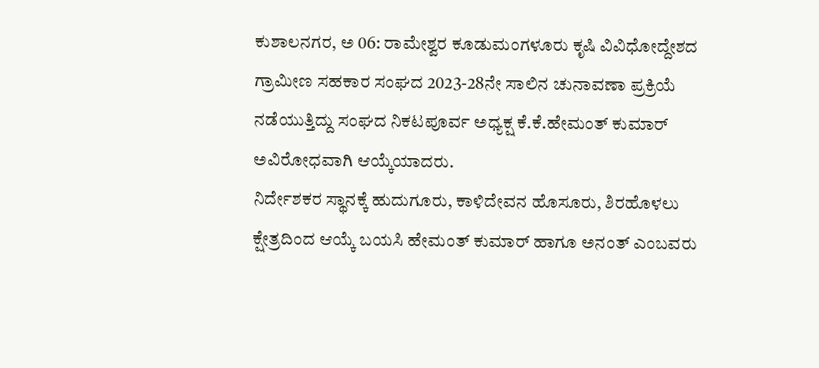ಕುಶಾಲನಗರ, ಅ 06: ರಾಮೇಶ್ವರ ಕೂಡುಮಂಗಳೂರು ಕೃಷಿ ವಿವಿಧೋದ್ದೇಶದ ಗ್ರಾಮೀಣ ಸಹಕಾರ ಸಂಘದ 2023-28ನೇ ಸಾಲಿನ ಚುನಾವಣಾ ಪ್ರಕ್ರಿಯೆ ನಡೆಯುತ್ತಿದ್ದು ಸಂಘದ ನಿಕಟಪೂರ್ವ ಅಧ್ಯಕ್ಷ ಕೆ.ಕೆ.ಹೇಮಂತ್ ಕುಮಾರ್ ಅವಿರೋಧವಾಗಿ ಆಯ್ಕೆಯಾದರು.
ನಿರ್ದೇಶಕರ ಸ್ಥಾನಕ್ಕೆ ಹುದುಗೂರು, ಕಾಳಿದೇವನ ಹೊಸೂರು, ಶಿರಹೊಳಲು ಕ್ಷೇತ್ರದಿಂದ ಆಯ್ಕೆ ಬಯಸಿ ಹೇಮಂತ್ ಕುಮಾರ್ ಹಾಗೂ ಅನಂತ್ ಎಂಬವರು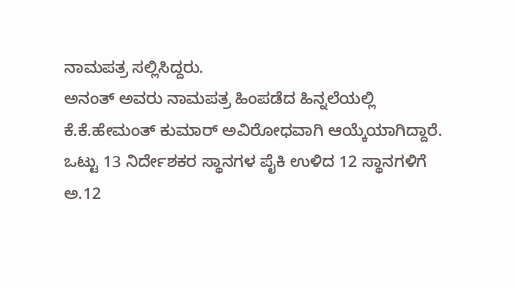ನಾಮಪತ್ರ ಸಲ್ಲಿಸಿದ್ದರು.
ಅನಂತ್ ಅವರು ನಾಮಪತ್ರ ಹಿಂಪಡೆದ ಹಿನ್ನಲೆಯಲ್ಲಿ ಕೆ.ಕೆ.ಹೇಮಂತ್ ಕುಮಾರ್ ಅವಿರೋಧವಾಗಿ ಆಯ್ಕೆಯಾಗಿದ್ದಾರೆ.
ಒಟ್ಟು 13 ನಿರ್ದೇಶಕರ ಸ್ಥಾನಗಳ ಪೈಕಿ ಉಳಿದ 12 ಸ್ಥಾನಗಳಿಗೆ ಅ.12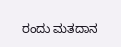ರಂದು ಮತದಾನ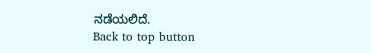ನಡೆಯಲಿದೆ.
Back to top button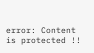error: Content is protected !!